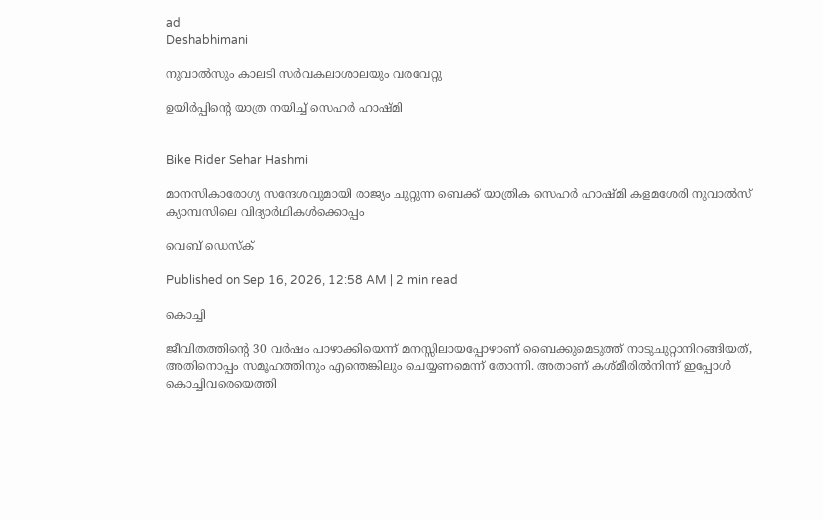ad
Deshabhimani

നുവാൽസും കാലടി സർവകലാശാലയും വരവേറ്റു

ഉയിര്‍പ്പിന്റെ യാത്ര നയിച്ച്‌ സെഹർ ഹാഷ്‌മി


Bike Rider Sehar Hashmi

മാനസികാരോഗ്യ സന്ദേശവുമായി രാജ്യം ചുറ്റുന്ന ബെക്ക് യാത്രിക സെഹർ ഹാഷ്മി കളമശേരി നുവാൽസ് ക്യാമ്പസിലെ വിദ്യാർഥികൾക്കൊപ്പം

വെബ് ഡെസ്ക്

Published on Sep 16, 2026, 12:58 AM | 2 min read

കൊച്ചി

ജീവിതത്തിന്റെ 30 വര്‍ഷം പാഴാക്കിയെന്ന് മനസ്സിലായപ്പോഴാണ് ബൈക്കുമെടുത്ത് നാടുചുറ്റാനിറങ്ങിയത്, അതിനൊപ്പം സമൂഹത്തിനും എന്തെങ്കിലും ചെയ്യണമെന്ന് തോന്നി. അതാണ് കശ്മീരില്‍നിന്ന്‌ ഇപ്പോള്‍ കൊച്ചിവരെയെത്തി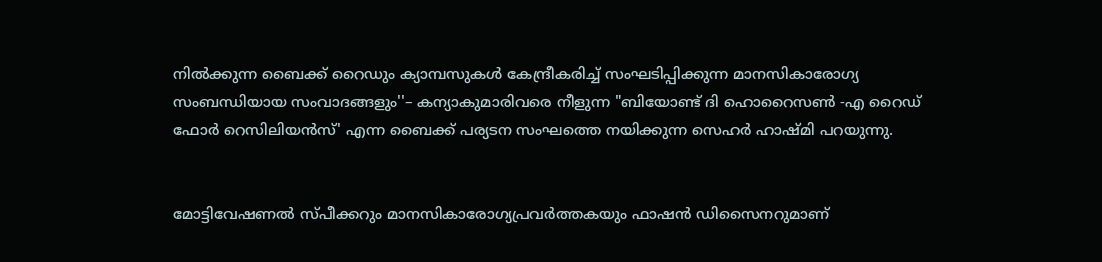നില്‍ക്കുന്ന ബൈക്ക് റൈഡും ക്യാമ്പസുകള്‍ കേന്ദ്രീകരിച്ച് സംഘടിപ്പിക്കുന്ന മാനസികാരോഗ്യ സംബന്ധിയായ സംവാദങ്ങളും''– കന്യാകുമാരിവരെ നീളുന്ന "ബിയോണ്ട് ദി ഹൊറൈസൺ -എ റൈഡ് ഫോർ റെസിലിയൻസ്' എന്ന ബൈക്ക്‌ പര്യടന സംഘത്തെ നയിക്കുന്ന സെഹര്‍ ഹാഷ്മി പറയുന്നു.


മോട്ടിവേഷണൽ സ്പീക്കറും മാനസികാരോഗ്യപ്രവര്‍ത്തകയും ഫാഷന്‍ ഡിസൈനറുമാണ്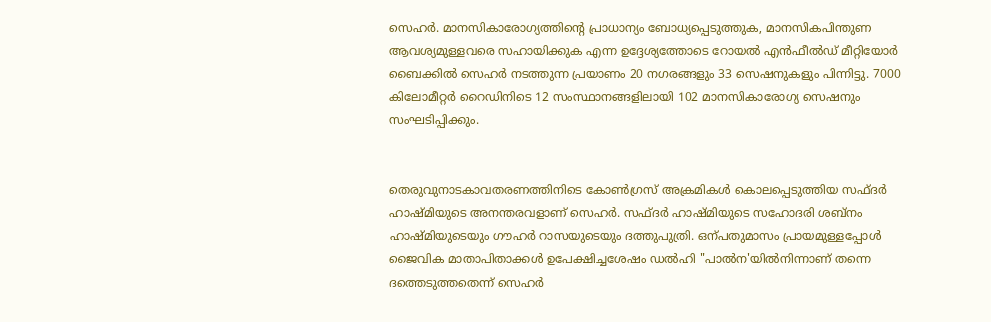സെഹര്‍. മാനസികാരോഗ്യത്തിന്റെ പ്രാധാന്യം ബോധ്യപ്പെടുത്തുക, മാനസികപിന്തുണ ആവശ്യമുള്ളവരെ സഹായിക്കുക എന്ന ഉദ്ദേശ്യത്തോടെ റോയല്‍ എന്‍ഫീല്‍ഡ് മീറ്റിയോര്‍ ബൈക്കില്‍ സെഹര്‍ നടത്തുന്ന പ്രയാണം 20 നഗരങ്ങളും 33 സെഷനുകളും പിന്നിട്ടു. 7000 കിലോമീറ്റര്‍ റൈഡിനിടെ 12 സംസ്ഥാനങ്ങളിലായി 102 മാനസികാരോഗ്യ സെഷനും സംഘടിപ്പിക്കും.


തെരുവുനാടകാവതരണത്തിനിടെ കോൺഗ്രസ് അക്രമികള്‍ കൊലപ്പെടുത്തിയ സഫ്‌ദർ ഹാഷ്‌മിയുടെ അനന്തരവളാണ് സെഹർ. സഫ്‌ദർ ഹാഷ്മിയുടെ സഹോദരി ശബ്‌നം ഹാഷ്മിയുടെയും ഗൗഹർ റാസയുടെയും ദത്തുപുത്രി. ഒന്പതുമാസം പ്രായമുള്ളപ്പോള്‍ ജൈവിക മാതാപിതാക്കള്‍ ഉപേക്ഷിച്ചശേഷം ഡല്‍ഹി "പാല്‍ന'യില്‍നിന്നാണ് തന്നെ ദത്തെടുത്തതെന്ന്‌ സെഹർ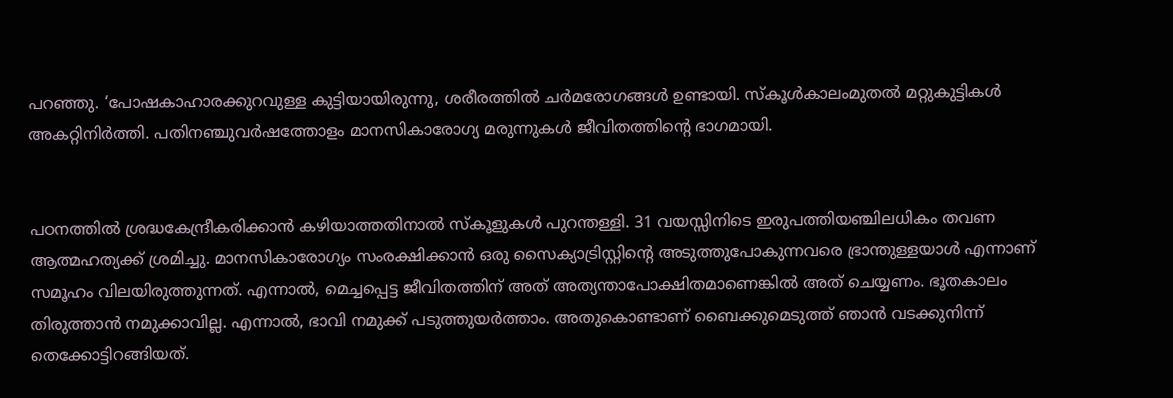പറഞ്ഞു. ‘പോഷകാഹാരക്കുറവുള്ള കുട്ടിയായിരുന്നു, ശരീരത്തില്‍ ചര്‍മരോഗങ്ങള്‍ ഉണ്ടായി. സ്കൂള്‍കാലംമുതല്‍ മറ്റുകുട്ടികള്‍ അകറ്റിനിർത്തി. പതിനഞ്ചുവര്‍ഷത്തോളം മാനസികാരോഗ്യ മരുന്നുകള്‍ ജീവിതത്തിന്റെ ഭാഗമായി.


പഠനത്തില്‍ ശ്രദ്ധകേന്ദ്രീകരിക്കാന്‍ കഴിയാത്തതിനാൽ സ്കൂളുകള്‍ പുറന്തള്ളി. 31 വയസ്സിനിടെ ഇരുപത്തിയഞ്ചിലധികം തവണ ആത്മഹത്യക്ക്‌ ശ്രമിച്ചു. മാനസികാരോഗ്യം സംരക്ഷിക്കാന്‍ ഒരു സൈക്യാട്രിസ്റ്റിന്റെ അടുത്തുപോകുന്നവരെ ഭ്രാന്തുള്ളയാള്‍ എന്നാണ് സമൂഹം വിലയിരുത്തുന്നത്. എന്നാല്‍, മെച്ചപ്പെട്ട ജീവിതത്തിന് അത് അത്യന്താപോക്ഷിതമാണെങ്കില്‍ അത് ചെയ്യണം. ഭൂതകാലം തിരുത്താന്‍ നമുക്കാവില്ല. എന്നാല്‍, ഭാവി നമുക്ക് പടുത്തുയര്‍ത്താം. അതുകൊണ്ടാണ് ബൈക്കുമെടുത്ത് ഞാന്‍ വടക്കുനിന്ന് തെക്കോട്ടിറങ്ങിയത്.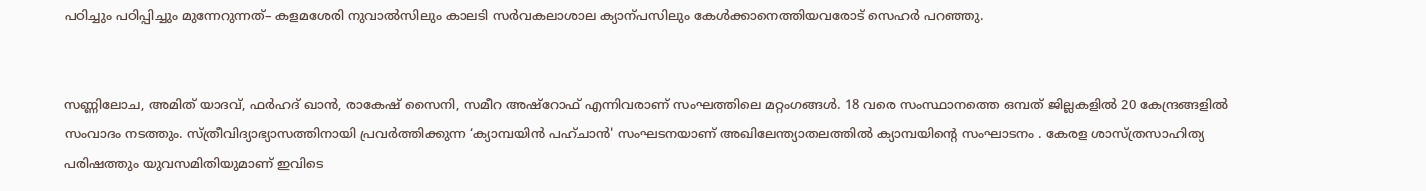പഠിച്ചും പഠിപ്പിച്ചും മുന്നേറുന്നത്– കളമശേരി നുവാൽസിലും കാലടി സർവകലാശാല ക്യാന്പസിലും കേൾക്കാനെത്തിയവരോട്‌ സെഹര്‍ പറഞ്ഞു.


സണ്ണിലോച, അമിത് യാദവ്, ഫർഹദ് ഖാൻ, രാകേഷ് സൈനി, സമീറ അഷ്റോഫ് എന്നിവരാണ് സംഘത്തിലെ മറ്റംഗങ്ങൾ. 18 വരെ സംസ്ഥാനത്തെ ഒമ്പത് ജില്ലകളില്‍ 20 കേന്ദ്രങ്ങളിൽ സംവാദം നടത്തും. സ്ത്രീവിദ്യാഭ്യാസത്തിനായി പ്രവർത്തിക്കുന്ന ‘ക്യാമ്പയിൻ പഹ്ചാൻ' സംഘടനയാണ് അഖിലേന്ത്യാതലത്തിൽ ക്യാമ്പയിന്റെ സംഘാടനം . കേരള ശാസ്ത്രസാഹിത്യ പരിഷത്തും യുവസമിതിയുമാണ് ഇവിടെ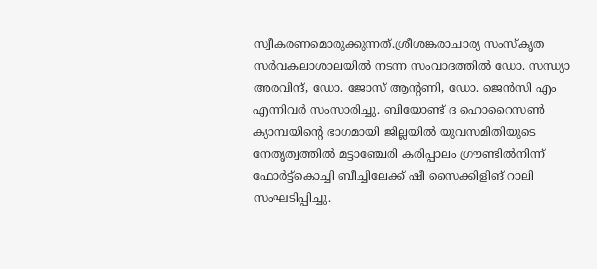സ്വീകരണമൊരുക്കുന്നത്.ശ്രീശങ്കരാചാര്യ സംസ്കൃത സർവകലാശാലയില്‍ നടന്ന സംവാദത്തിൽ ഡോ. സന്ധ്യാ അരവിന്ദ്, ഡോ. ജോസ് ആന്റണി, ഡോ. ജെൻസി എം എന്നിവർ സംസാരിച്ചു. ബിയോണ്ട് ദ ഹൊറൈസണ്‍ ക്യാമ്പയിന്റെ ഭാഗമായി ജില്ലയിൽ യുവസമിതിയുടെ നേതൃത്വത്തിൽ മട്ടാഞ്ചേരി കരിപ്പാലം ഗ്രൗണ്ടിൽനിന്ന്‌ ഫോർട്ട്കൊച്ചി ബീച്ചിലേക്ക് ഷീ സൈക്കിളിങ് റാലി സംഘടിപ്പിച്ചു.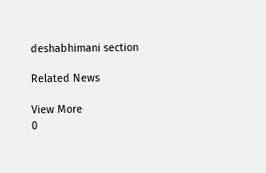deshabhimani section

Related News

View More
0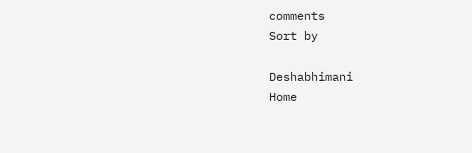comments
Sort by

Deshabhimani
Home